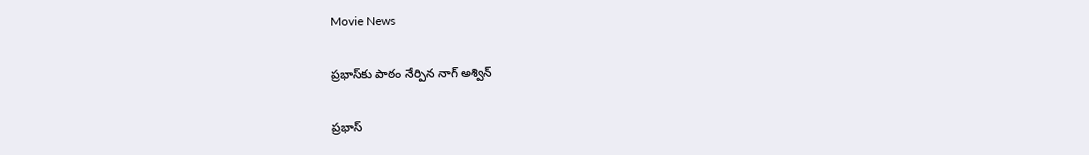Movie News

ప్రభాస్‌కు పాఠం నేర్పిన నాగ్ అశ్విన్

ప్రభాస్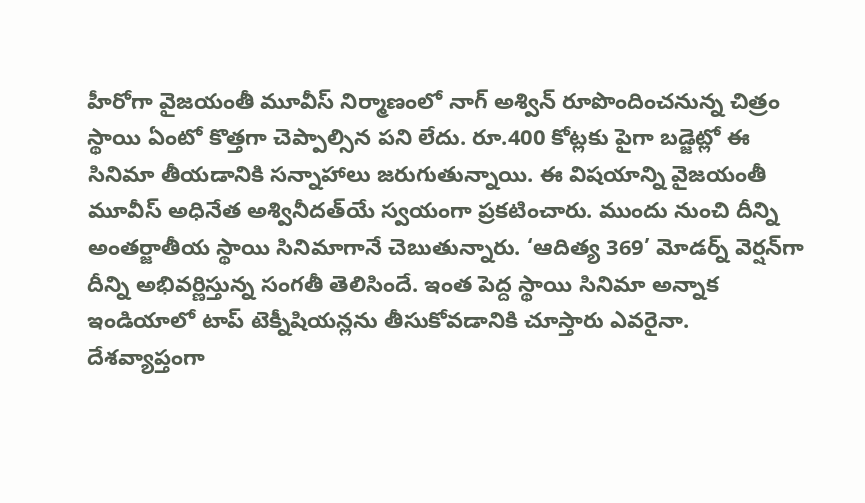హీరోగా వైజయంతీ మూవీస్ నిర్మాణంలో నాగ్ అశ్విన్ రూపొందించనున్న చిత్రం స్థాయి ఏంటో కొత్తగా చెప్పాల్సిన పని లేదు. రూ.400 కోట్లకు పైగా బడ్జెట్లో ఈ సినిమా తీయడానికి సన్నాహాలు జరుగుతున్నాయి. ఈ విషయాన్ని వైజయంతీ మూవీస్ అధినేత అశ్వినీదత్‌యే స్వయంగా ప్రకటించారు. ముందు నుంచి దీన్ని అంతర్జాతీయ స్థాయి సినిమాగానే చెబుతున్నారు. ‘ఆదిత్య 369’ మోడర్న్ వెర్షన్‌గా దీన్ని అభివర్ణిస్తున్న సంగతీ తెలిసిందే. ఇంత పెద్ద స్థాయి సినిమా అన్నాక ఇండియాలో టాప్ టెక్నీషియన్లను తీసుకోవడానికి చూస్తారు ఎవరైనా.
దేశవ్యాప్తంగా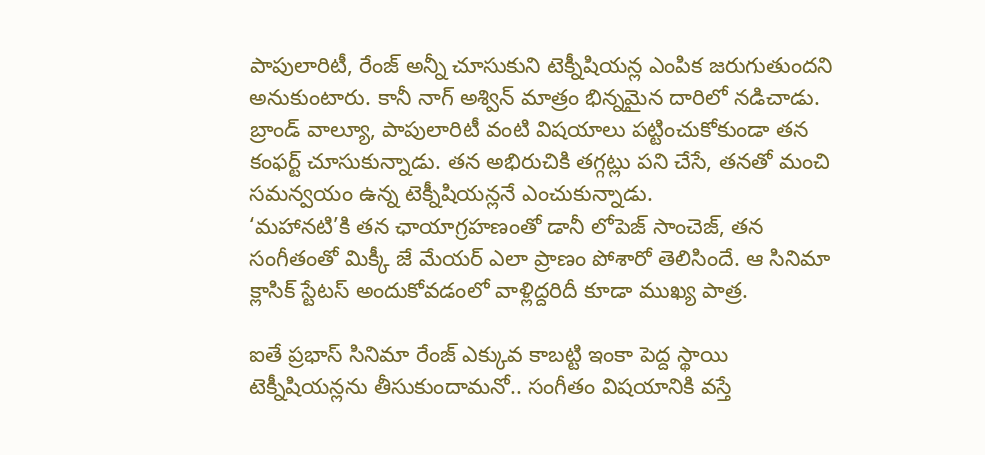పాపులారిటీ, రేంజ్ అన్నీ చూసుకుని టెక్నీషియన్ల ఎంపిక జరుగుతుందని అనుకుంటారు. కానీ నాగ్ అశ్విన్ మాత్రం భిన్నమైన దారిలో నడిచాడు. బ్రాండ్ వాల్యూ, పాపులారిటీ వంటి విషయాలు పట్టించుకోకుండా తన కంఫర్ట్ చూసుకున్నాడు. తన అభిరుచికి తగ్గట్లు పని చేసే, తనతో మంచి సమన్వయం ఉన్న టెక్నీషియన్లనే ఎంచుకున్నాడు.
‘మహానటి’కి తన ఛాయాగ్రహణంతో డానీ లోపెజ్ సాంచెజ్, తన సంగీతంతో మిక్కీ జే మేయర్ ఎలా ప్రాణం పోశారో తెలిసిందే. ఆ సినిమా క్లాసిక్ స్టేటస్ అందుకోవడంలో వాళ్లిద్దరిదీ కూడా ముఖ్య పాత్ర.

ఐతే ప్రభాస్ సినిమా రేంజ్ ఎక్కువ కాబట్టి ఇంకా పెద్ద స్థాయి టెక్నీషియన్లను తీసుకుందామనో.. సంగీతం విషయానికి వస్తే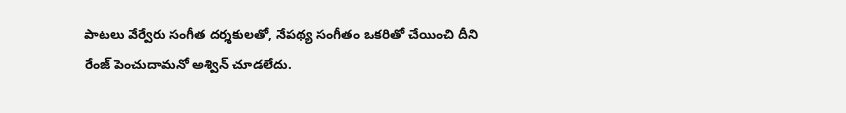పాటలు వేర్వేరు సంగీత దర్శకులతో, నేపథ్య సంగీతం ఒకరితో చేయించి దీని రేంజ్ పెంచుదామనో అశ్విన్ చూడలేదు.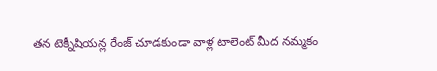తన టెక్నీషియన్ల రేంజ్ చూడకుండా వాళ్ల టాలెంట్ మీద నమ్మకం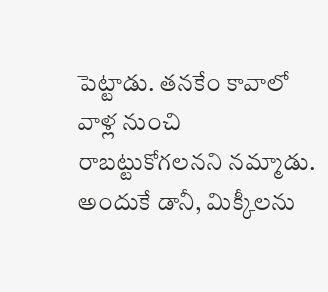పెట్టాడు. తనకేం కావాలో వాళ్ల నుంచి రాబట్టుకోగలనని నమ్మాడు. అందుకే డానీ, మిక్కీలను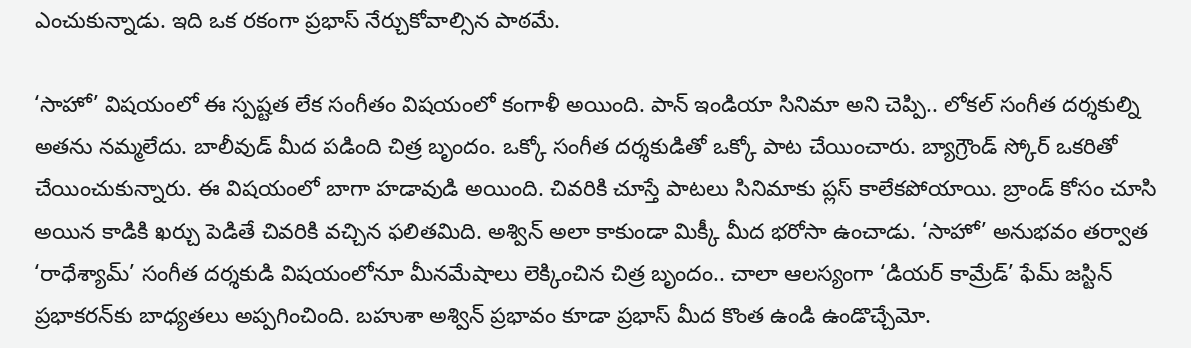ఎంచుకున్నాడు. ఇది ఒక రకంగా ప్రభాస్ నేర్చుకోవాల్సిన పాఠమే.

‘సాహో’ విషయంలో ఈ స్పష్టత లేక సంగీతం విషయంలో కంగాళీ అయింది. పాన్ ఇండియా సినిమా అని చెప్పి.. లోకల్ సంగీత దర్శకుల్ని అతను నమ్మలేదు. బాలీవుడ్ మీద పడింది చిత్ర బృందం. ఒక్కో సంగీత దర్శకుడితో ఒక్కో పాట చేయించారు. బ్యాగ్రౌండ్ స్కోర్ ఒకరితో చేయించుకున్నారు. ఈ విషయంలో బాగా హడావుడి అయింది. చివరికి చూస్తే పాటలు సినిమాకు ప్లస్ కాలేకపోయాయి. బ్రాండ్ కోసం చూసి అయిన కాడికి ఖర్చు పెడితే చివరికి వచ్చిన ఫలితమిది. అశ్విన్ అలా కాకుండా మిక్కీ మీద భరోసా ఉంచాడు. ‘సాహో’ అనుభవం తర్వాత ‘రాధేశ్యామ్’ సంగీత దర్శకుడి విషయంలోనూ మీనమేషాలు లెక్కించిన చిత్ర బృందం.. చాలా ఆలస్యంగా ‘డియర్ కామ్రేడ్’ ఫేమ్ జస్టిన్ ప్రభాకరన్‌కు బాధ్యతలు అప్పగించింది. బహుశా అశ్విన్ ప్రభావం కూడా ప్రభాస్ మీద కొంత ఉండి ఉండొచ్చేమో.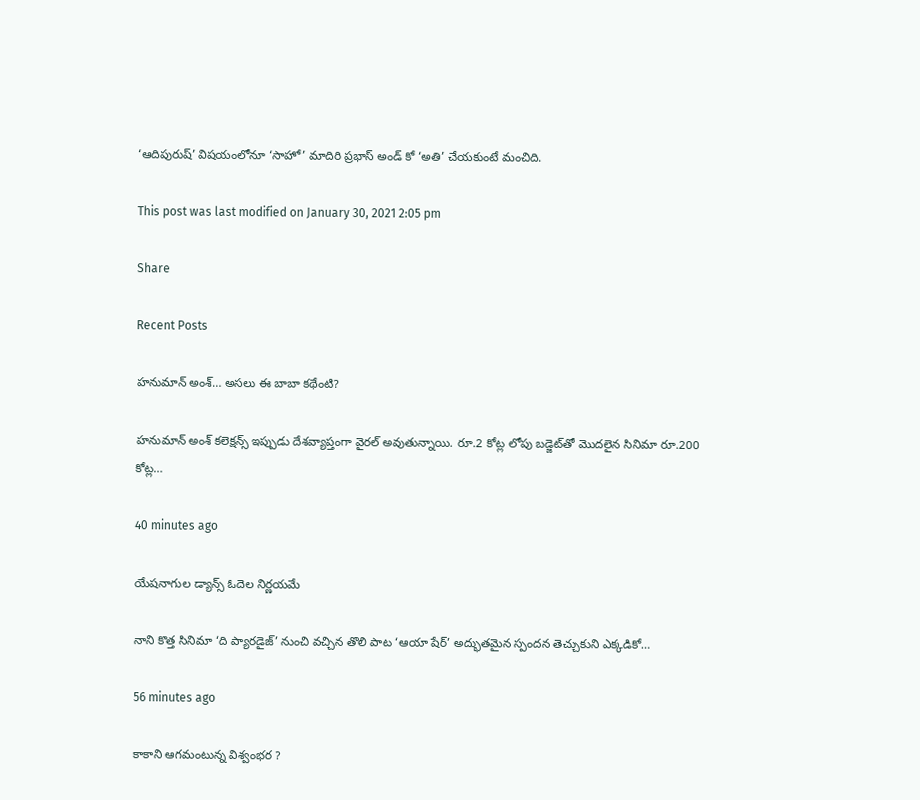‘ఆదిపురుష్’ విషయంలోనూ ‘సాహో’ మాదిరి ప్రభాస్ అండ్ కో ‘అతి’ చేయకుంటే మంచిది.

This post was last modified on January 30, 2021 2:05 pm

Share

Recent Posts

హనుమాన్ అంశ్… అసలు ఈ బాబా కథేంటి?

హనుమాన్ అంశ్ కలెక్షన్స్ ఇప్పుడు దేశవ్యాప్తంగా వైరల్ అవుతున్నాయి. రూ.2 కోట్ల లోపు బడ్జెట్‌తో మొదలైన సినిమా రూ.200 కోట్ల…

40 minutes ago

యేషనాగుల డ్యాన్స్ ఓదెల నిర్ణయమే

నాని కొత్త సినిమా ‘ది ప్యారడైజ్’ నుంచి వచ్చిన తొలి పాట ‘ఆయా షేర్’ అద్భుతమైన స్పందన తెచ్చుకుని ఎక్కడికో…

56 minutes ago

కాకాని ఆగమంటున్న విశ్వంభర ?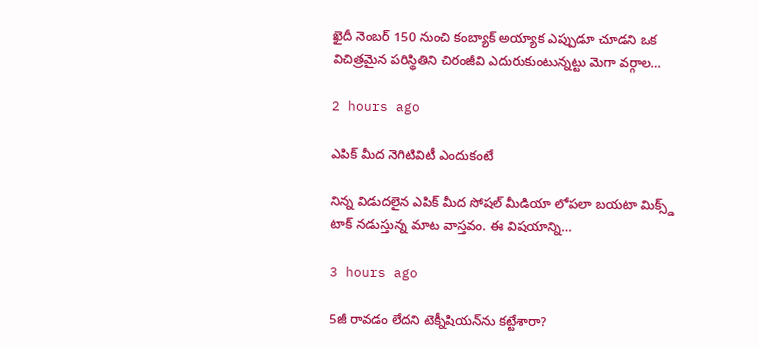ఖైదీ నెంబర్ 150 నుంచి కంబ్యాక్ అయ్యాక ఎప్పుడూ చూడని ఒక విచిత్రమైన పరిస్థితిని చిరంజీవి ఎదురుకుంటున్నట్టు మెగా వర్గాల…

2 hours ago

ఎపిక్ మీద నెగిటివిటీ ఎందుకంటే

నిన్న విడుదలైన ఎపిక్ మీద సోషల్ మీడియా లోపలా బయటా మిక్స్డ్ టాక్ నడుస్తున్న మాట వాస్తవం. ఈ విషయాన్ని…

3 hours ago

5జీ రావడం లేదని టెక్నీషియన్‌ను కట్టేశారా?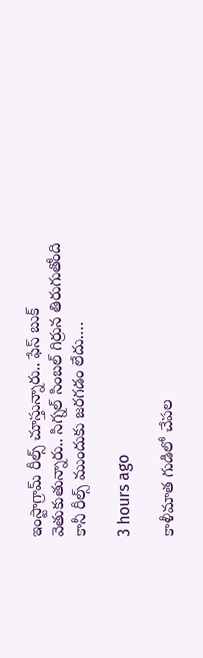ఇంస్టాగ్రామ్ రీల్స్ చూస్తున్నారు.. ఫేస్ బుక్ వెతుకుతున్నారు.. సిగ్నల్ సింబల్ గిర్రున తిరుగుతోంది కానీ రీల్స్ ముందుకు జరగడం లేదు.…

3 hours ago

కాళీమాత గుడిలో చేపల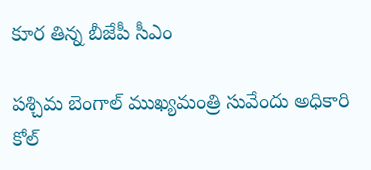కూర తిన్న బీజేపీ సీఎం

పశ్చిమ బెంగాల్ ముఖ్యమంత్రి సువేందు అధికారి కోల్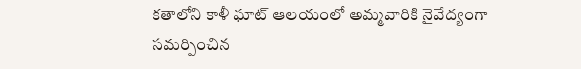కతాలోని కాళీ ఘాట్ ఆలయంలో అమ్మవారికి నైవేద్యంగా సమర్పించిన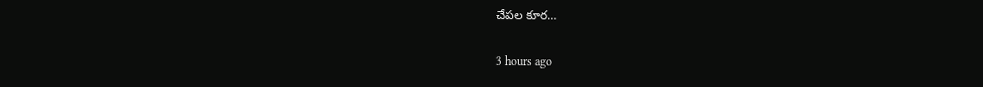చేపల కూర…

3 hours ago